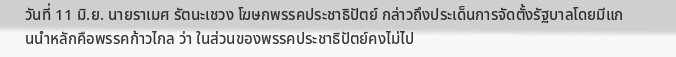วันที่ 11 มิ.ย. นายราเมศ รัตนะเชวง โฆษกพรรคประชาธิปัตย์ กล่าวถึงประเด็นการจัดตั้งรัฐบาลโดยมีแกนนำหลักคือพรรคก้าวไกล ว่า ในส่วนของพรรคประชาธิปัตย์คงไม่ไป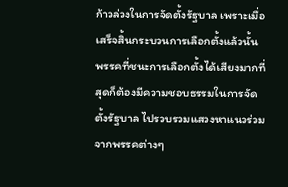ก้าวล่วงในการจัดตั้งรัฐบาล เพราะเมื่อเสร็จสิ้นกระบวนการเลือกตั้งแล้วนั้น พรรคที่ชนะการเลือกตั้งได้เสียงมากที่สุดก็ต้องมีความชอบธรรมในการจัดตั้งรัฐบาล ไปรวบรวมแสวงหาแนวร่วมจากพรรคต่างๆ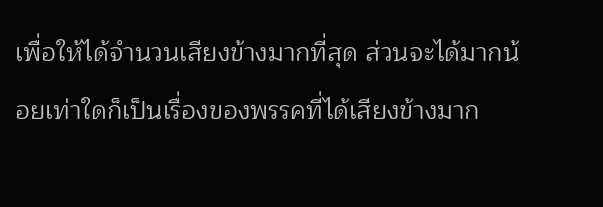เพื่อให้ได้จำนวนเสียงข้างมากที่สุด ส่วนจะได้มากน้อยเท่าใดก็เป็นเรื่องของพรรคที่ได้เสียงข้างมาก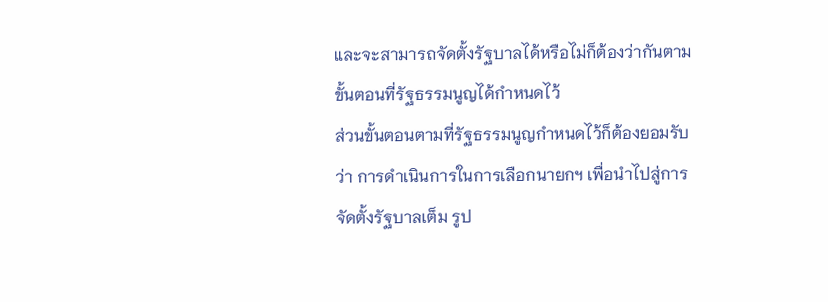และจะสามารถจัดตั้งรัฐบาลได้หรือไม่ก็ต้องว่ากันตามขั้นตอนที่รัฐธรรมนูญได้กำหนดไว้
ส่วนขั้นตอนตามที่รัฐธรรมนูญกำหนดไว้ก็ต้องยอมรับว่า การดำเนินการในการเลือกนายกฯ เพื่อนำไปสู่การจัดตั้งรัฐบาลเต็ม รูป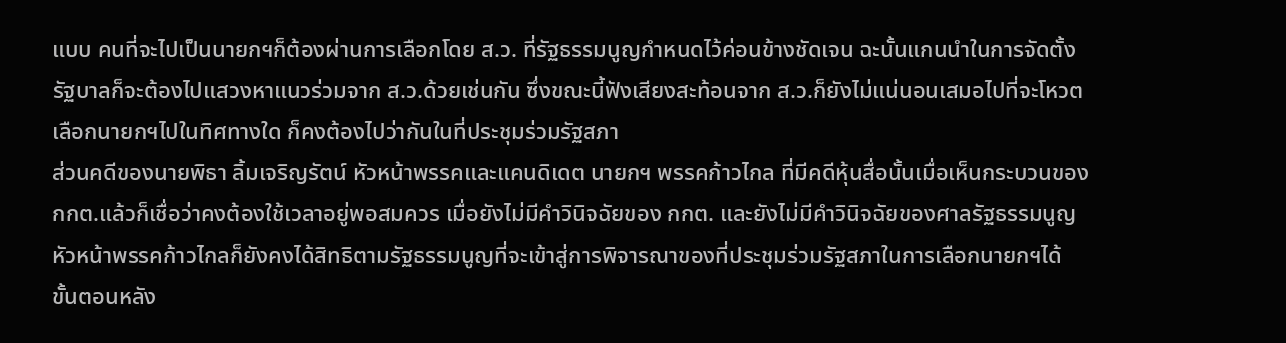แบบ คนที่จะไปเป็นนายกฯก็ต้องผ่านการเลือกโดย ส.ว. ที่รัฐธรรมนูญกำหนดไว้ค่อนข้างชัดเจน ฉะนั้นแกนนำในการจัดตั้งรัฐบาลก็จะต้องไปแสวงหาแนวร่วมจาก ส.ว.ด้วยเช่นกัน ซึ่งขณะนี้ฟังเสียงสะท้อนจาก ส.ว.ก็ยังไม่แน่นอนเสมอไปที่จะโหวตเลือกนายกฯไปในทิศทางใด ก็คงต้องไปว่ากันในที่ประชุมร่วมรัฐสภา
ส่วนคดีของนายพิธา ลิ้มเจริญรัตน์ หัวหน้าพรรคและแคนดิเดต นายกฯ พรรคก้าวไกล ที่มีคดีหุ้นสื่อนั้นเมื่อเห็นกระบวนของ กกต.แล้วก็เชื่อว่าคงต้องใช้เวลาอยู่พอสมควร เมื่อยังไม่มีคำวินิจฉัยของ กกต. และยังไม่มีคำวินิจฉัยของศาลรัฐธรรมนูญ หัวหน้าพรรคก้าวไกลก็ยังคงได้สิทธิตามรัฐธรรมนูญที่จะเข้าสู่การพิจารณาของที่ประชุมร่วมรัฐสภาในการเลือกนายกฯได้ ขั้นตอนหลัง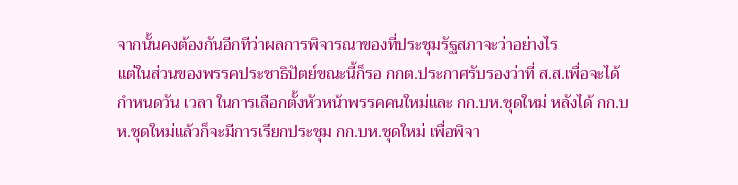จากนั้นคงต้องกันอีกทีว่าผลการพิจารณาของที่ประชุมรัฐสภาจะว่าอย่างไร
แต่ในส่วนของพรรคประชาธิปัตย์ขณะนี้ก็รอ กกต.ประกาศรับรองว่าที่ ส.ส.เพื่อจะได้กำหนดวัน เวลา ในการเลือกตั้งหัวหน้าพรรคคนใหม่และ กก.บห.ชุดใหม่ หลังได้ กก.บห.ชุดใหม่แล้วก็จะมีการเรียกประชุม กก.บห.ชุดใหม่ เพื่อพิจา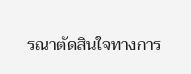รณาตัดสินใจทางการ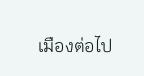เมืองต่อไป